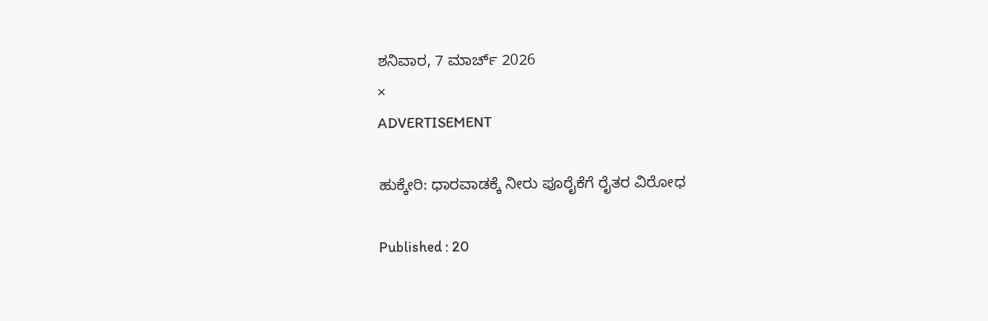ಶನಿವಾರ, 7 ಮಾರ್ಚ್ 2026
×
ADVERTISEMENT

ಹುಕ್ಕೇರಿ: ಧಾರವಾಡಕ್ಕೆ ನೀರು ಪೂರೈಕೆಗೆ ರೈತರ ವಿರೋಧ

Published : 20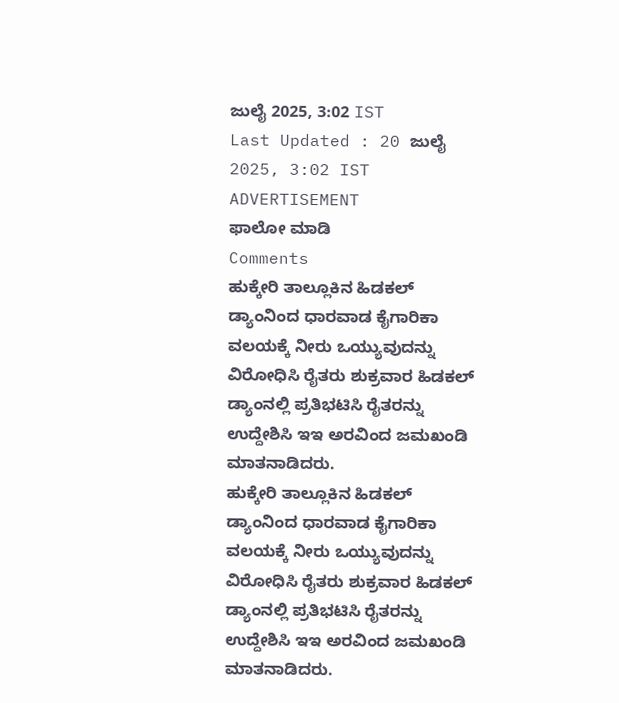ಜುಲೈ 2025, 3:02 IST
Last Updated : 20 ಜುಲೈ 2025, 3:02 IST
ADVERTISEMENT
ಫಾಲೋ ಮಾಡಿ
Comments
ಹುಕ್ಕೇರಿ ತಾಲ್ಲೂಕಿನ ಹಿಡಕಲ್ ಡ್ಯಾಂನಿಂದ ಧಾರವಾಡ ಕೈಗಾರಿಕಾ ವಲಯಕ್ಕೆ ನೀರು ಒಯ್ಯುವುದನ್ನು ವಿರೋಧಿಸಿ ರೈತರು ಶುಕ್ರವಾರ ಹಿಡಕಲ್ ಡ್ಯಾಂನಲ್ಲಿ ಪ್ರತಿಭಟಿಸಿ ರೈತರನ್ನು ಉದ್ದೇಶಿಸಿ ಇಇ ಅರವಿಂದ ಜಮಖಂಡಿ ಮಾತನಾಡಿದರು.
ಹುಕ್ಕೇರಿ ತಾಲ್ಲೂಕಿನ ಹಿಡಕಲ್ ಡ್ಯಾಂನಿಂದ ಧಾರವಾಡ ಕೈಗಾರಿಕಾ ವಲಯಕ್ಕೆ ನೀರು ಒಯ್ಯುವುದನ್ನು ವಿರೋಧಿಸಿ ರೈತರು ಶುಕ್ರವಾರ ಹಿಡಕಲ್ ಡ್ಯಾಂನಲ್ಲಿ ಪ್ರತಿಭಟಿಸಿ ರೈತರನ್ನು ಉದ್ದೇಶಿಸಿ ಇಇ ಅರವಿಂದ ಜಮಖಂಡಿ ಮಾತನಾಡಿದರು.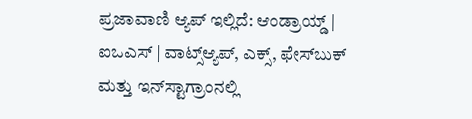ಪ್ರಜಾವಾಣಿ ಆ್ಯಪ್ ಇಲ್ಲಿದೆ: ಆಂಡ್ರಾಯ್ಡ್ | ಐಒಎಸ್ | ವಾಟ್ಸ್ಆ್ಯಪ್, ಎಕ್ಸ್, ಫೇಸ್‌ಬುಕ್ ಮತ್ತು ಇನ್‌ಸ್ಟಾಗ್ರಾಂನಲ್ಲಿ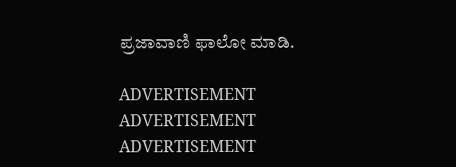ಪ್ರಜಾವಾಣಿ ಫಾಲೋ ಮಾಡಿ.

ADVERTISEMENT
ADVERTISEMENT
ADVERTISEMENT